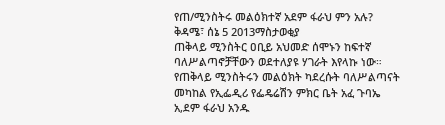የጠ/ሚንስትሩ መልዕክተኛ አደም ፋራህ ምን አሉ?
ቅዳሜ፣ ሰኔ 5 2013ማስታወቂያ
ጠቅላይ ሚንስትር ዐቢይ አህመድ ሰሞኑን ከፍተኛ ባለሥልጣኖቻቸውን ወደተለያዩ ሃገራት እየላኩ ነው። የጠቅላይ ሚንስትሩን መልዕክት ካደረሱት ባለሥልጣናት መካከል የኢፌዲሪ የፌዴሬሽን ምክር ቤት አፈ ጉባኤ አ,ደም ፋራህ አንዱ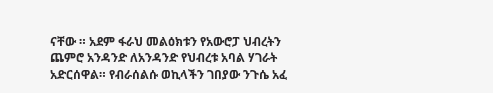ናቸው ። አደም ፋራህ መልዕክቱን የአውሮፓ ህብረትን ጨምሮ አንዳንድ ለአንዳንድ የህብረቱ አባል ሃገራት አድርሰዋል። የብራሰልሱ ወኪላችን ገበያው ንጉሴ አፈ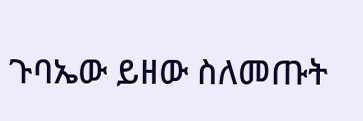ጉባኤው ይዘው ስለመጡት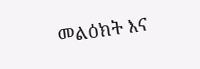መልዕክት እና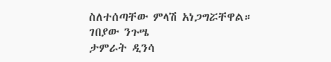ስለተሰጣቸው ምላሽ አነጋግሯቸዋል።
ገበያው ንጉሤ
ታምራት ዲንሳ